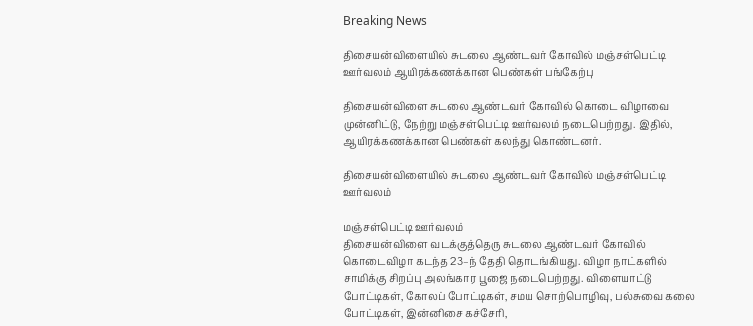Breaking News

திசையன்விளையில் சுடலை ஆண்டவர் கோவில் மஞ்சள்பெட்டி ஊர்வலம் ஆயிரக்கணக்கான பெண்கள் பங்கேற்பு

திசையன்விளை சுடலை ஆண்டவர் கோவில் கொடை விழாவை முன்னிட்டு, நேற்று மஞ்சள்பெட்டி ஊர்வலம் நடைபெற்றது. இதில், ஆயிரக்கணக்கான பெண்கள் கலந்து கொண்டனர்.

திசையன்விளையில் சுடலை ஆண்டவர் கோவில் மஞ்சள்பெட்டி ஊர்வலம்

மஞ்சள்பெட்டி ஊர்வலம்
திசையன்விளை வடக்குத்தெரு சுடலை ஆண்டவர் கோவில் கொடைவிழா கடந்த 23–ந் தேதி தொடங்கியது. விழா நாட்களில் சாமிக்கு சிறப்பு அலங்கார பூஜை நடைபெற்றது. விளையாட்டு போட்டிகள், கோலப் போட்டிகள், சமய சொற்பொழிவு, பல்சுவை கலை போட்டிகள், இன்னிசை கச்சேரி,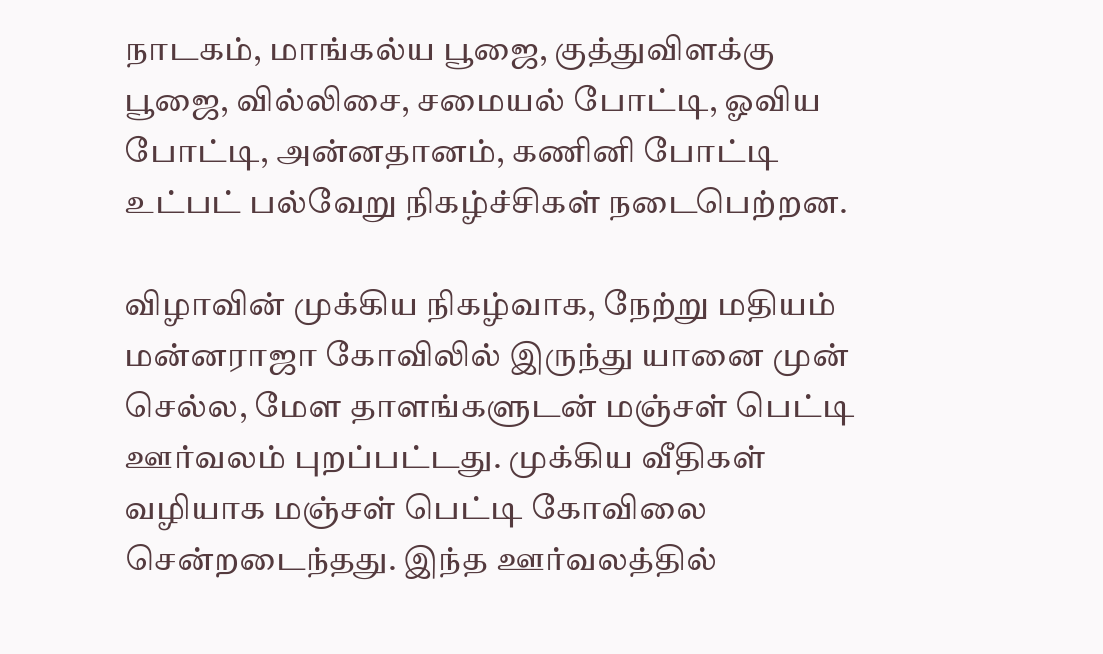நாடகம், மாங்கல்ய பூஜை, குத்துவிளக்கு பூஜை, வில்லிசை, சமையல் போட்டி, ஓவிய போட்டி, அன்னதானம், கணினி போட்டி உட்பட் பல்வேறு நிகழ்ச்சிகள் நடைபெற்றன.

விழாவின் முக்கிய நிகழ்வாக, நேற்று மதியம் மன்னராஜா கோவிலில் இருந்து யானை முன் செல்ல, மேள தாளங்களுடன் மஞ்சள் பெட்டி ஊர்வலம் புறப்பட்டது. முக்கிய வீதிகள் வழியாக மஞ்சள் பெட்டி கோவிலை சென்றடைந்தது. இந்த ஊர்வலத்தில்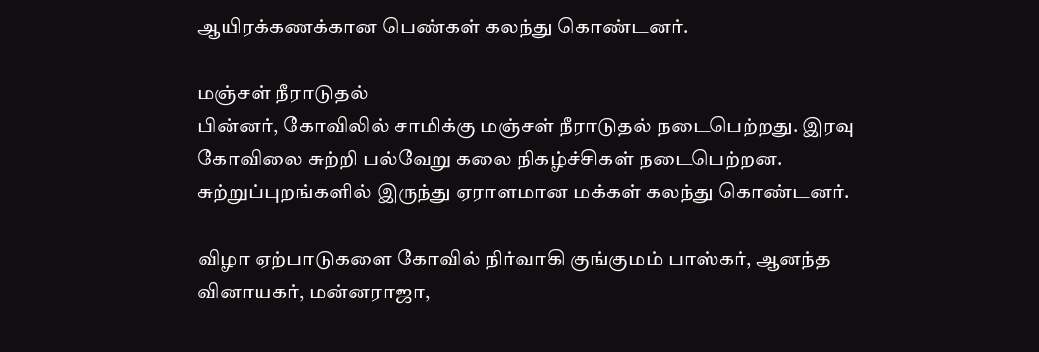ஆயிரக்கணக்கான பெண்கள் கலந்து கொண்டனர்.

மஞ்சள் நீராடுதல்
பின்னர், கோவிலில் சாமிக்கு மஞ்சள் நீராடுதல் நடைபெற்றது. இரவு கோவிலை சுற்றி பல்வேறு கலை நிகழ்ச்சிகள் நடைபெற்றன. சுற்றுப்புறங்களில் இருந்து ஏராளமான மக்கள் கலந்து கொண்டனர்.

விழா ஏற்பாடுகளை கோவில் நிர்வாகி குங்குமம் பாஸ்கர், ஆனந்த வினாயகர், மன்னராஜா,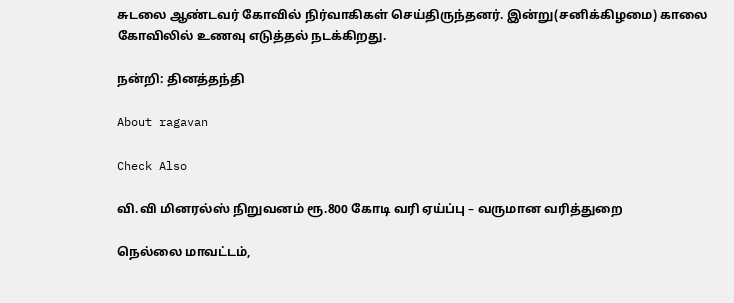சுடலை ஆண்டவர் கோவில் நிர்வாகிகள் செய்திருந்தனர். இன்று(சனிக்கிழமை) காலை கோவிலில் உணவு எடுத்தல் நடக்கிறது.

நன்றி: தினத்தந்தி

About ragavan

Check Also

வி.வி மினரல்ஸ் நிறுவனம் ரூ.800 கோடி வரி ஏய்ப்பு – வருமான வரித்துறை

நெல்லை மாவட்டம்,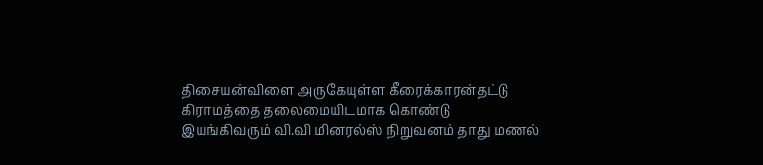திசையன்விளை அருகேயுள்ள கீரைக்காரன்தட்டு கிராமத்தை தலைமையிடமாக கொண்டு இயங்கிவரும் வி.வி மினரல்ஸ் நிறுவனம் தாது மணல்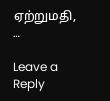ஏற்றுமதி, …

Leave a Reply